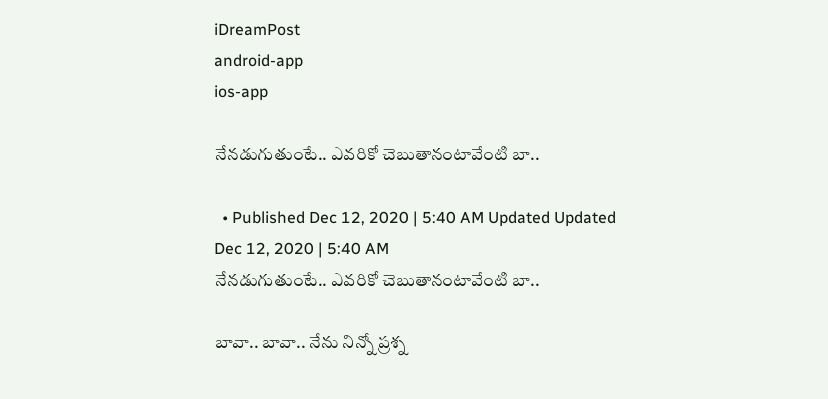iDreamPost
android-app
ios-app

నేనడుగుతుంటే.. ఎవరికో చెబుతానంటావేంటి బా..

  • Published Dec 12, 2020 | 5:40 AM Updated Updated Dec 12, 2020 | 5:40 AM
నేనడుగుతుంటే.. ఎవరికో చెబుతానంటావేంటి బా..

బావా.. బావా.. నేను నిన్నో ప్రశ్న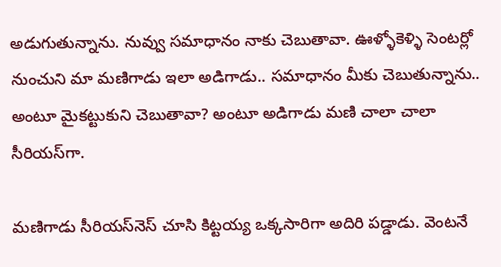అడుగుతున్నాను. నువ్వు సమాధానం నాకు చెబుతావా. ఊళ్ళోకెళ్ళి సెంటర్లో నుంచుని మా మణిగాడు ఇలా అడిగాడు.. సమాధానం మీకు చెబుతున్నాను.. అంటూ మైకట్టుకుని చెబుతావా? అంటూ అడిగాడు మణి చాలా చాలా సీరియస్‌గా.

మణిగాడు సీరియస్‌నెస్‌ చూసి కిట్టయ్య ఒక్కసారిగా అదిరి పడ్డాడు. వెంటనే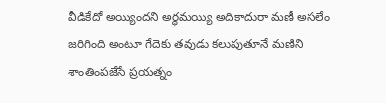వీడికేదో అయ్యిందని అర్ధమయ్యి అదికాదురా మణీ అసలేం జరిగింది అంటూ గేదెకు తవుడు కలుపుతూనే మణిని శాంతింపజేసే ప్రయత్నం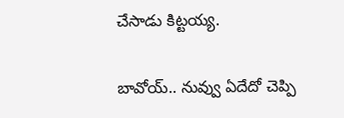చేసాడు కిట్టయ్య.

బావోయ్‌.. నువ్వు ఏదేదో చెప్పి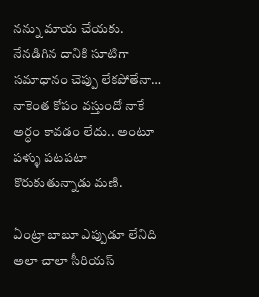నన్ను మాయ చేయకు. నేనడిగిన దానికి సూటిగా సమాధానం చెప్పు లేకపోతేనా… నాకెంత కోపం వస్తుందో నాకే అర్ధం కావడం లేదు.. అంటూ పళ్ళు పటపటా కొరుకుతున్నాడు మణి.

ఏంట్రా బాబూ ఎప్పుడూ లేనిది అలా చాలా సీరియస్‌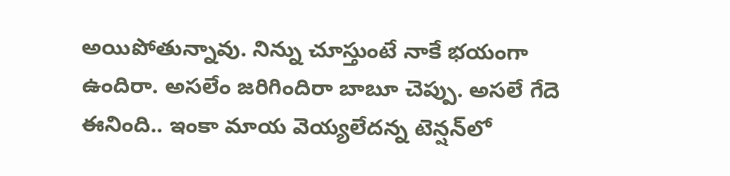అయిపోతున్నావు. నిన్ను చూస్తుంటే నాకే భయంగా ఉందిరా. అసలేం జరిగిందిరా బాబూ చెప్పు. అసలే గేదె ఈనింది.. ఇంకా మాయ వెయ్యలేదన్న టెన్షన్‌లో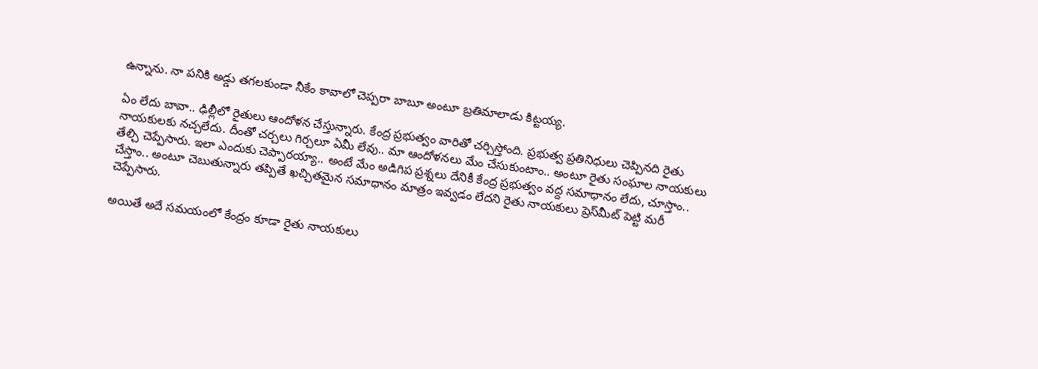ఉన్నాను. నా పనికి అడ్డు తగలకుండా నీకేం కావాలో చెప్పరా బాబూ అంటూ బ్రతిమాలాడు కిట్టయ్య.

ఏం లేదు బావా.. ఢిల్లీలో రైతులు ఆందోళన చేస్తున్నారు. కేంద్ర ప్రభుత్వం వారితో చర్చిస్తోంది. ప్రభుత్వ ప్రతినిధులు చెప్పినది రైతు నాయకులకు నచ్చలేదు. దీంతో చర్చలు గిర్చలూ ఏమీ లేవు.. మా ఆందోళనలు మేం చేసుకుంటాం.. అంటూ రైతు సంఘాల నాయకులు తేల్చి చెప్పేసారు. ఇలా ఎందుకు చెప్పారయ్యా.. అంటే మేం అడిగిప ప్రశ్నలు దేనికీ కేంద్ర ప్రభుత్వం వద్ద సమాధానం లేదు, చూస్తాం.. చేస్తాం.. అంటూ చెబుతున్నారు తప్పితే ఖచ్చితమైన సమాధానం మాత్రం ఇవ్వడం లేదని రైతు నాయకులు ప్రెస్‌మీట్‌ పెట్టి మరీ చెప్పేసారు.

అయితే అదే సమయంలో కేంద్రం కూడా రైతు నాయకులు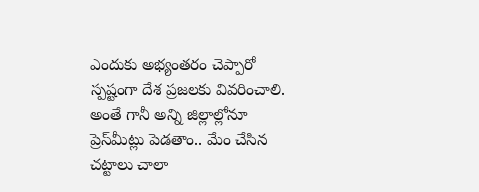ఎందుకు అభ్యంతరం చెప్పారో స్పష్టంగా దేశ ప్రజలకు వివరించాలి. అంతే గానీ అన్ని జిల్లాల్లోనూ ప్రెస్‌మీట్లు పెడతాం.. మేం చేసిన చట్టాలు చాలా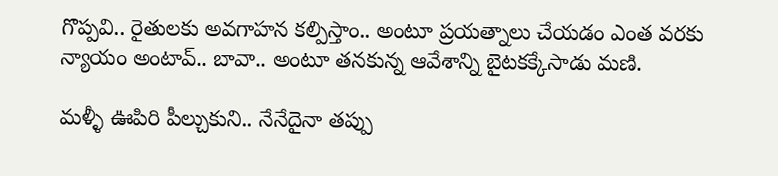గొప్పవి.. రైతులకు అవగాహన కల్పిస్తాం.. అంటూ ప్రయత్నాలు చేయడం ఎంత వరకు న్యాయం అంటావ్‌.. బావా.. అంటూ తనకున్న ఆవేశాన్ని బైటకక్కేసాడు మణి.

మళ్ళీ ఊపిరి పీల్చుకుని.. నేనేదైనా తప్పు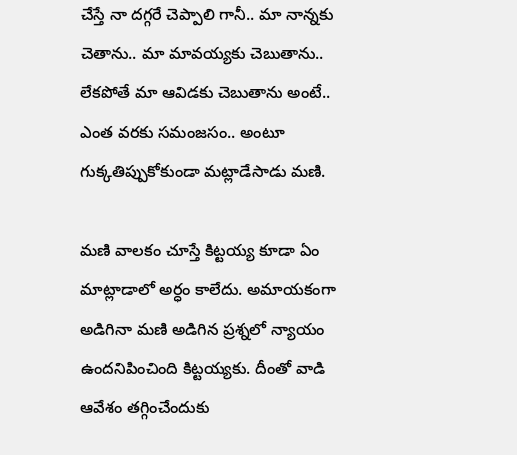చేస్తే నా దగ్గరే చెప్పాలి గానీ.. మా నాన్నకు చెతాను.. మా మావయ్యకు చెబుతాను.. లేకపోతే మా ఆవిడకు చెబుతాను అంటే.. ఎంత వరకు సమంజసం.. అంటూ గుక్కతిప్పుకోకుండా మట్లాడేసాడు మణి.

మణి వాలకం చూస్తే కిట్టయ్య కూడా ఏం మాట్లాడాలో అర్ధం కాలేదు. అమాయకంగా అడిగినా మణి అడిగిన ప్రశ్నలో న్యాయం ఉందనిపించింది కిట్టయ్యకు. దీంతో వాడి ఆవేశం తగ్గించేందుకు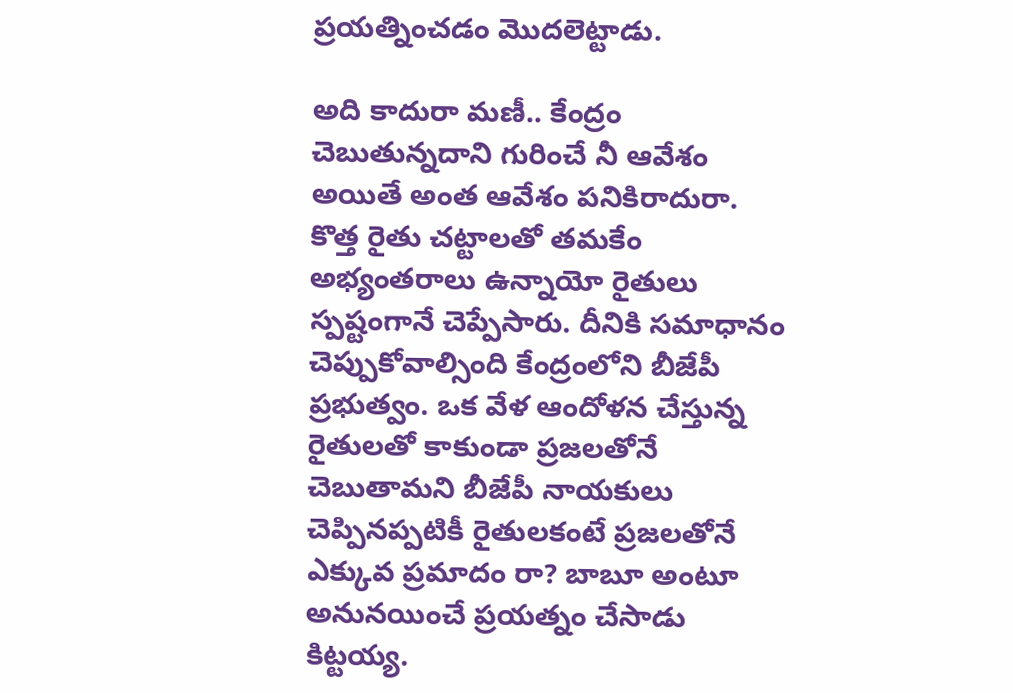ప్రయత్నించడం మొదలెట్టాడు.

అది కాదురా మణీ.. కేంద్రం చెబుతున్నదాని గురించే నీ ఆవేశం అయితే అంత ఆవేశం పనికిరాదురా. కొత్త రైతు చట్టాలతో తమకేం అభ్యంతరాలు ఉన్నాయో రైతులు స్పష్టంగానే చెప్పేసారు. దీనికి సమాధానం చెప్పుకోవాల్సింది కేంద్రంలోని బీజేపీ ప్రభుత్వం. ఒక వేళ ఆందోళన చేస్తున్న రైతులతో కాకుండా ప్రజలతోనే చెబుతామని బీజేపీ నాయకులు చెప్పినప్పటికీ రైతులకంటే ప్రజలతోనే ఎక్కువ ప్రమాదం రా? బాబూ అంటూ అనునయించే ప్రయత్నం చేసాడు కిట్టయ్య.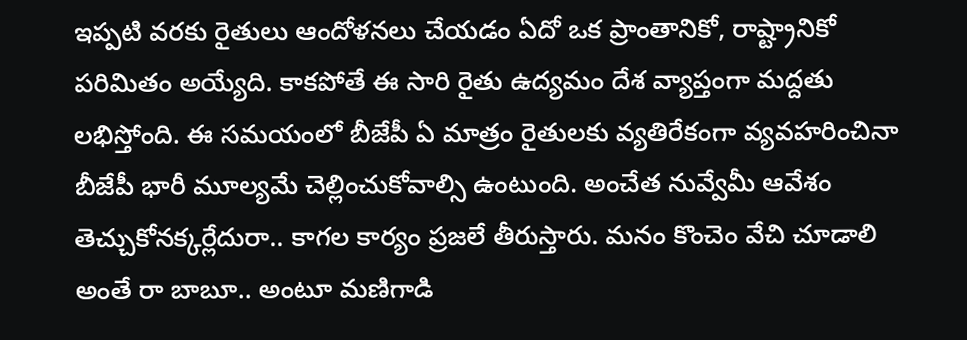ఇప్పటి వరకు రైతులు ఆందోళనలు చేయడం ఏదో ఒక ప్రాంతానికో, రాష్ట్రానికో పరిమితం అయ్యేది. కాకపోతే ఈ సారి రైతు ఉద్యమం దేశ వ్యాప్తంగా మద్దతు లభిస్తోంది. ఈ సమయంలో బీజేపీ ఏ మాత్రం రైతులకు వ్యతిరేకంగా వ్యవహరించినా బీజేపీ భారీ మూల్యమే చెల్లించుకోవాల్సి ఉంటుంది. అంచేత నువ్వేమీ ఆవేశం తెచ్చుకోనక్కర్లేదురా.. కాగల కార్యం ప్రజలే తీరుస్తారు. మనం కొంచెం వేచి చూడాలి అంతే రా బాబూ.. అంటూ మణిగాడి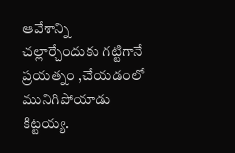ఆవేశాన్ని చల్లార్చేందుకు గట్టిగానే ప్రయత్నం ,చేయడంలో మునిగిపోయాడు కిట్టయ్య.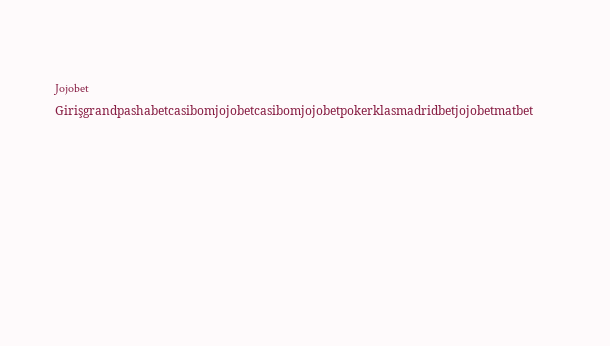Jojobet Girişgrandpashabetcasibomjojobetcasibomjojobetpokerklasmadridbetjojobetmatbet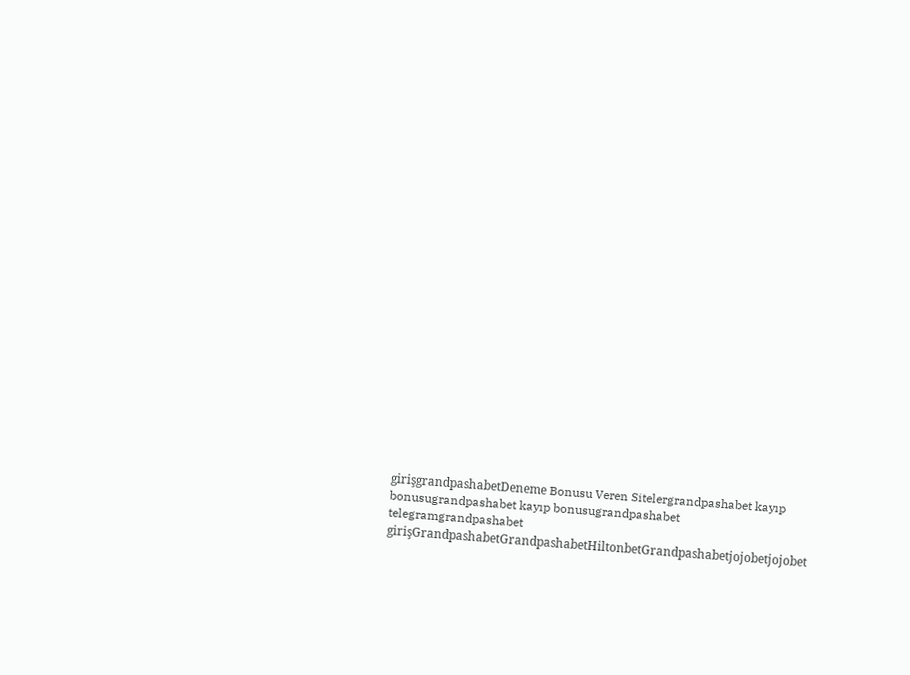girişgrandpashabetDeneme Bonusu Veren Sitelergrandpashabet kayıp bonusugrandpashabet kayıp bonusugrandpashabet telegramgrandpashabet girişGrandpashabetGrandpashabetHiltonbetGrandpashabetjojobetjojobet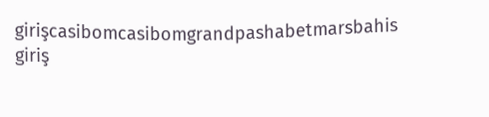girişcasibomcasibomgrandpashabetmarsbahis giriş